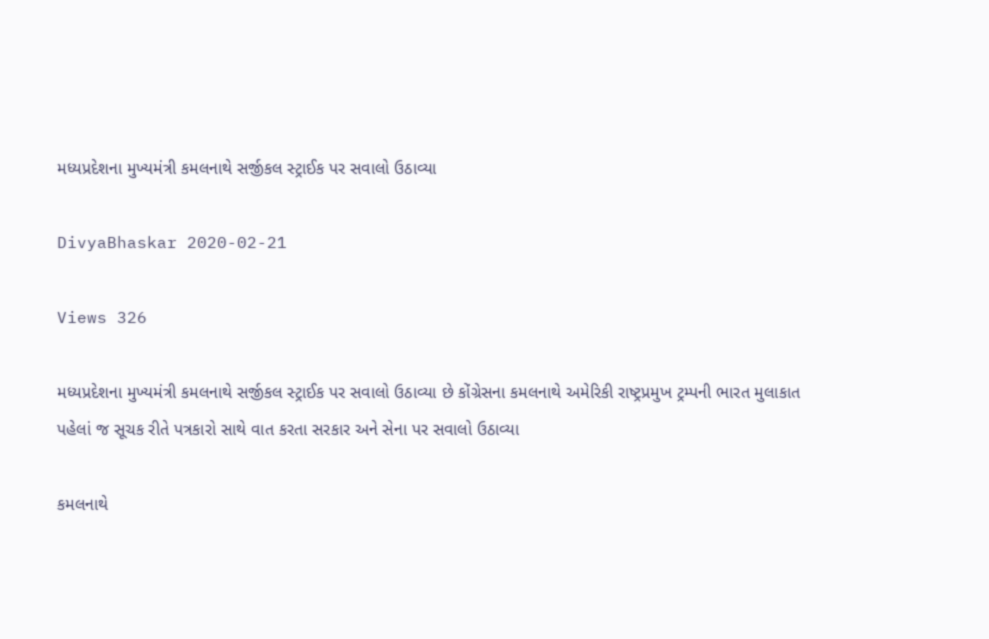મધ્યપ્રદેશના મુખ્યમંત્રી કમલનાથે સર્જીકલ સ્ટ્રાઈક પર સવાલો ઉઠાવ્યા

DivyaBhaskar 2020-02-21

Views 326

મધ્યપ્રદેશના મુખ્યમંત્રી કમલનાથે સર્જીકલ સ્ટ્રાઈક પર સવાલો ઉઠાવ્યા છે કોંગ્રેસના કમલનાથે અમેરિકી રાષ્ટ્રપ્રમુખ ટ્રમ્પની ભારત મુલાકાત પહેલાં જ સૂચક રીતે પત્રકારો સાથે વાત કરતા સરકાર અને સેના પર સવાલો ઉઠાવ્યા

કમલનાથે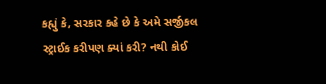કહ્યું કે, સરકાર કહે છે કે અમે સર્જીકલ સ્ટ્રાઈક કરીપણ ક્યાં કરી? નથી કોઈ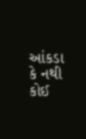આંકડા કે નથી કોઈ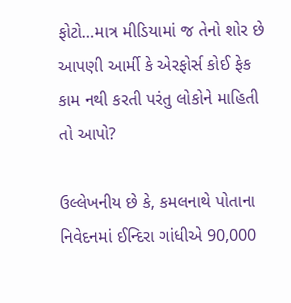ફોટો…માત્ર મીડિયામાં જ તેનો શોર છે આપણી આર્મી કે એરફોર્સ કોઈ ફેક કામ નથી કરતી પરંતુ લોકોને માહિતી તો આપો?

ઉલ્લેખનીય છે કે, કમલનાથે પોતાના નિવેદનમાં ઈન્દિરા ગાંધીએ 90,000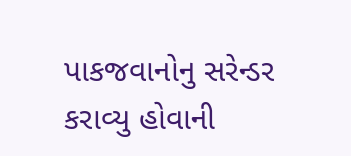પાકજવાનોનુ સરેન્ડર કરાવ્યુ હોવાની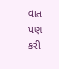વાત પણ કરી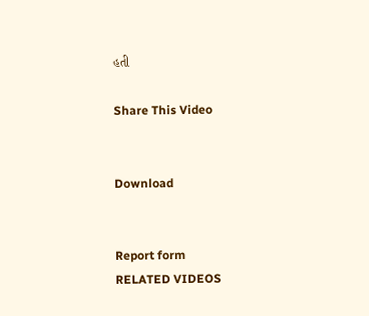હતી

Share This Video


Download


Report form
RELATED VIDEOS